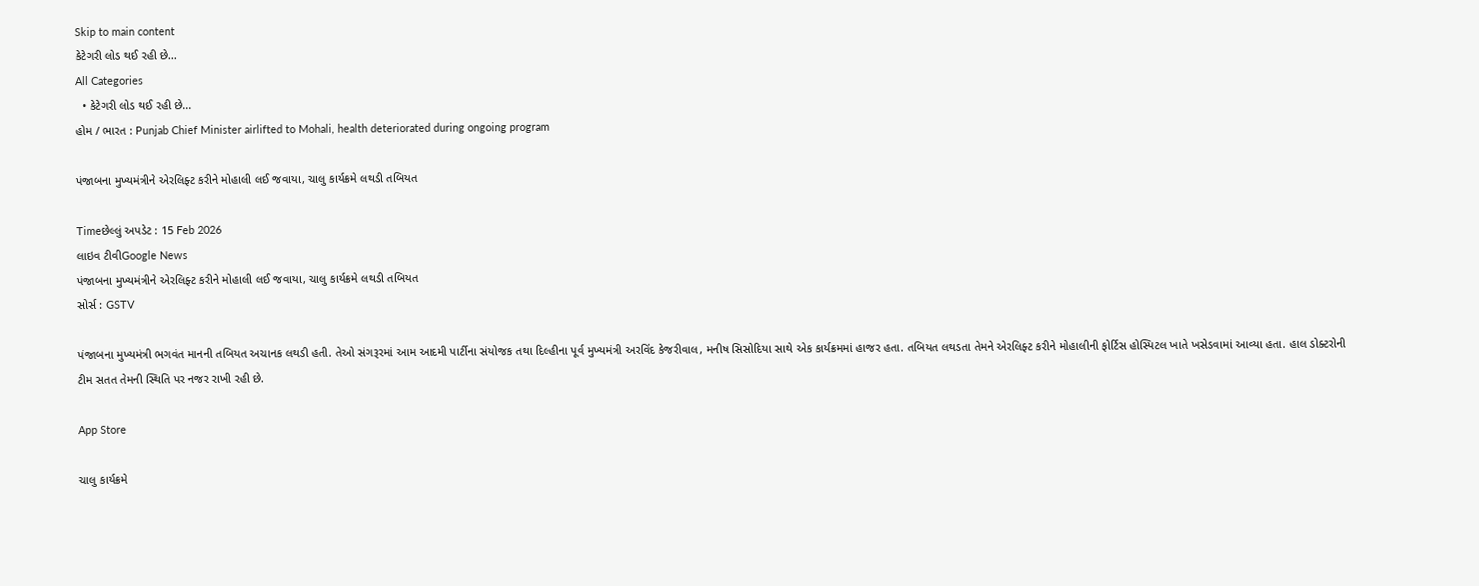Skip to main content
કેટેગરી લોડ થઈ રહી છે...
All Categories
  • કેટેગરી લોડ થઈ રહી છે...
હોમ / ભારત : Punjab Chief Minister airlifted to Mohali, health deteriorated during ongoing program

પંજાબના મુખ્યમંત્રીને એરલિફ્ટ કરીને મોહાલી લઈ જવાયા, ચાલુ કાર્યક્રમે લથડી તબિયત

Timeછેલ્લું અપડેટ : 15 Feb 2026
લાઇવ ટીવીGoogle News
પંજાબના મુખ્યમંત્રીને એરલિફ્ટ કરીને મોહાલી લઈ જવાયા, ચાલુ કાર્યક્રમે લથડી તબિયત
સોર્સ : GSTV

પંજાબના મુખ્યમંત્રી ભગવંત માનની તબિયત અચાનક લથડી હતી. તેઓ સંગરૂરમાં આમ આદમી પાર્ટીના સંયોજક તથા દિલ્હીના પૂર્વ મુખ્યમંત્રી અરવિંદ કેજરીવાલ, મનીષ સિસોદિયા સાથે એક કાર્યક્રમમાં હાજર હતા. તબિયત લથડતા તેમને એરલિફ્ટ કરીને મોહાલીની ફોર્ટિસ હોસ્પિટલ ખાતે ખસેડવામાં આવ્યા હતા. હાલ ડોક્ટરોની ટીમ સતત તેમની સ્થિતિ પર નજર રાખી રહી છે.

App Store

ચાલુ કાર્યક્રમે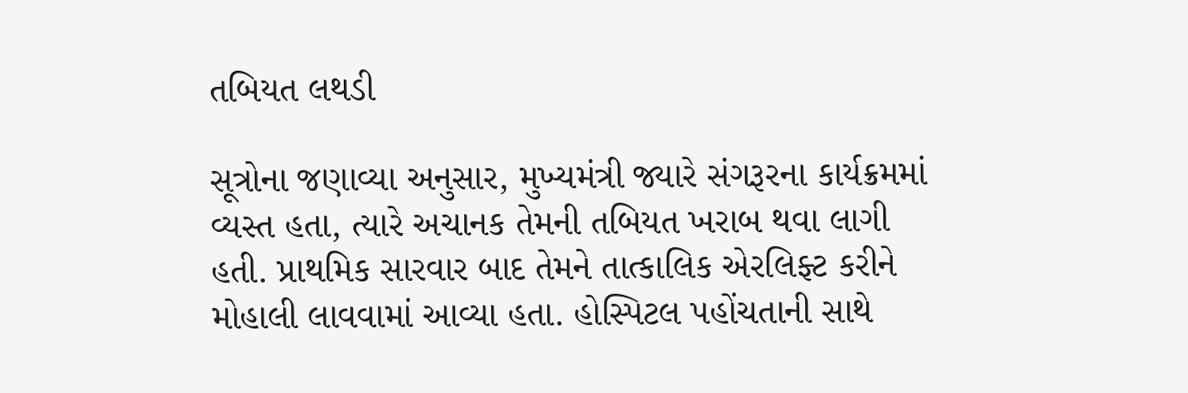તબિયત લથડી

સૂત્રોના જણાવ્યા અનુસાર, મુખ્યમંત્રી જ્યારે સંગરૂરના કાર્યક્રમમાં વ્યસ્ત હતા, ત્યારે અચાનક તેમની તબિયત ખરાબ થવા લાગી હતી. પ્રાથમિક સારવાર બાદ તેમને તાત્કાલિક એરલિફ્ટ કરીને મોહાલી લાવવામાં આવ્યા હતા. હોસ્પિટલ પહોંચતાની સાથે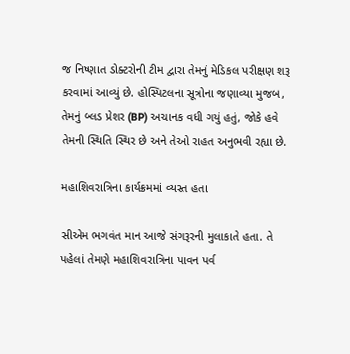જ નિષ્ણાત ડોક્ટરોની ટીમ દ્વારા તેમનું મેડિકલ પરીક્ષણ શરૂ કરવામાં આવ્યું છે. હોસ્પિટલના સૂત્રોના જણાવ્યા મુજબ, તેમનું બ્લડ પ્રેશર (BP) અચાનક વધી ગયું હતું, જોકે હવે તેમની સ્થિતિ સ્થિર છે અને તેઓ રાહત અનુભવી રહ્યા છે.

મહાશિવરાત્રિના કાર્યક્રમમાં વ્યસ્ત હતા

સીએમ ભગવંત માન આજે સંગરૂરની મુલાકાતે હતા. તે પહેલાં તેમણે મહાશિવરાત્રિના પાવન પર્વ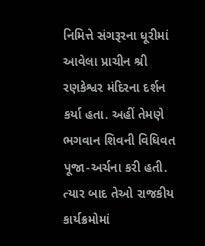નિમિત્તે સંગરૂરના ધૂરીમાં આવેલા પ્રાચીન શ્રી રણકેશ્વર મંદિરના દર્શન કર્યા હતા. અહીં તેમણે ભગવાન શિવની વિધિવત પૂજા-અર્ચના કરી હતી. ત્યાર બાદ તેઓ રાજકીય કાર્યક્રમોમાં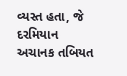વ્યસ્ત હતા, જે દરમિયાન અચાનક તબિયત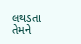લથડતા તેમને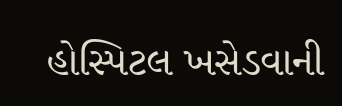હોસ્પિટલ ખસેડવાની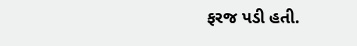ફરજ પડી હતી.